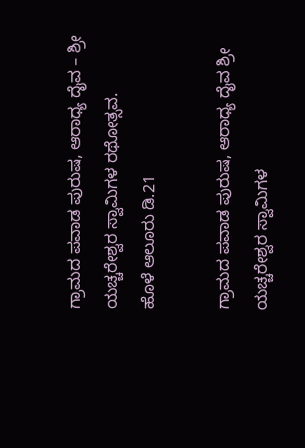ಗ್ರಾಮದ ಪವಾಡ ಪುರುಷ, ಆರಾಧ್ಯ ದೈವ – ಶ್ರೀ ಯಚ್ಚರೇಶ್ವರ ಸ್ವಾಮಿಗಳ ರಥೋತ್ಸವ.
ಹೊಳೆ ಆಲೂರು ಡಿ.21

ಗ್ರಾಮದ ಪವಾಡ ಪುರುಷ, ಆರಾಧ್ಯ ದೈವ ಶ್ರೀ ಯಚ್ಚರೇಶ್ವರ ಸ್ವಾಮಿಗಳ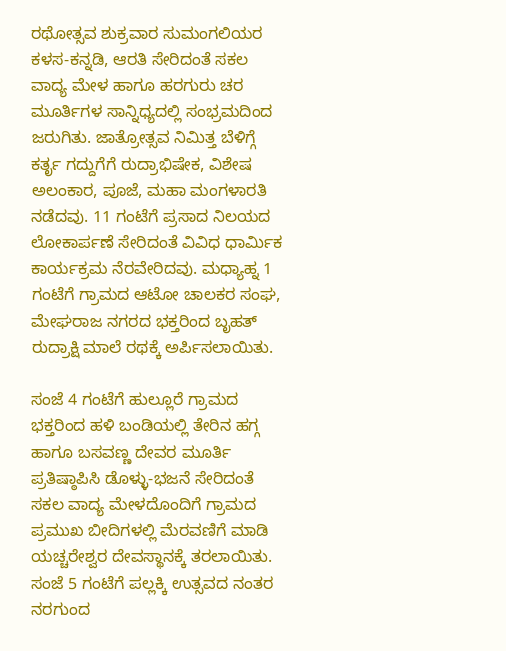ರಥೋತ್ಸವ ಶುಕ್ರವಾರ ಸುಮಂಗಲಿಯರ ಕಳಸ-ಕನ್ನಡಿ, ಆರತಿ ಸೇರಿದಂತೆ ಸಕಲ ವಾದ್ಯ ಮೇಳ ಹಾಗೂ ಹರಗುರು ಚರ ಮೂರ್ತಿಗಳ ಸಾನ್ನಿಧ್ಯದಲ್ಲಿ ಸಂಭ್ರಮದಿಂದ ಜರುಗಿತು. ಜಾತ್ರೋತ್ಸವ ನಿಮಿತ್ತ ಬೆಳಿಗ್ಗೆ ಕರ್ತೃ ಗದ್ದುಗೆಗೆ ರುದ್ರಾಭಿಷೇಕ, ವಿಶೇಷ ಅಲಂಕಾರ, ಪೂಜೆ, ಮಹಾ ಮಂಗಳಾರತಿ ನಡೆದವು. 11 ಗಂಟೆಗೆ ಪ್ರಸಾದ ನಿಲಯದ ಲೋಕಾರ್ಪಣೆ ಸೇರಿದಂತೆ ವಿವಿಧ ಧಾರ್ಮಿಕ ಕಾರ್ಯಕ್ರಮ ನೆರವೇರಿದವು. ಮಧ್ಯಾಹ್ನ 1 ಗಂಟೆಗೆ ಗ್ರಾಮದ ಆಟೋ ಚಾಲಕರ ಸಂಘ, ಮೇಘರಾಜ ನಗರದ ಭಕ್ತರಿಂದ ಬೃಹತ್ ರುದ್ರಾಕ್ಷಿ ಮಾಲೆ ರಥಕ್ಕೆ ಅರ್ಪಿಸಲಾಯಿತು.

ಸಂಜೆ 4 ಗಂಟೆಗೆ ಹುಲ್ಲೂರೆ ಗ್ರಾಮದ ಭಕ್ತರಿಂದ ಹಳಿ ಬಂಡಿಯಲ್ಲಿ ತೇರಿನ ಹಗ್ಗ ಹಾಗೂ ಬಸವಣ್ಣ ದೇವರ ಮೂರ್ತಿ ಪ್ರತಿಷ್ಠಾಪಿಸಿ ಡೊಳ್ಳು-ಭಜನೆ ಸೇರಿದಂತೆ ಸಕಲ ವಾದ್ಯ ಮೇಳದೊಂದಿಗೆ ಗ್ರಾಮದ ಪ್ರಮುಖ ಬೀದಿಗಳಲ್ಲಿ ಮೆರವಣಿಗೆ ಮಾಡಿ ಯಚ್ಚರೇಶ್ವರ ದೇವಸ್ಥಾನಕ್ಕೆ ತರಲಾಯಿತು. ಸಂಜೆ 5 ಗಂಟೆಗೆ ಪಲ್ಲಕ್ಕಿ ಉತ್ಸವದ ನಂತರ ನರಗುಂದ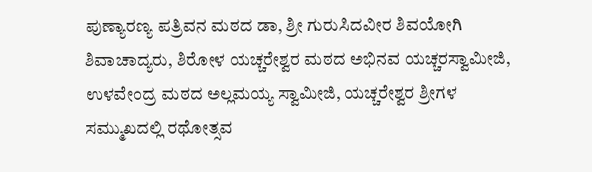ಪುಣ್ಯಾರಣ್ಯ ಪತ್ರಿವನ ಮಠದ ಡಾ, ಶ್ರೀ ಗುರುಸಿದವೀರ ಶಿವಯೋಗಿ ಶಿವಾಚಾದ್ಯರು, ಶಿರೋಳ ಯಚ್ಚರೇಶ್ವರ ಮಠದ ಅಭಿನವ ಯಚ್ಚರಸ್ವಾಮೀಜಿ, ಉಳವೇಂದ್ರ ಮಠದ ಅಲ್ಲಮಯ್ಯ ಸ್ವಾಮೀಜಿ, ಯಚ್ಚರೇಶ್ವರ ಶ್ರೀಗಳ ಸಮ್ಮುಖದಲ್ಲಿ ರಥೋತ್ಸವ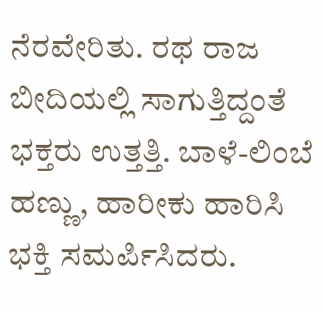ನೆರವೇರಿತು. ರಥ ರಾಜ ಬೀದಿಯಲ್ಲಿ ಸಾಗುತ್ತಿದ್ದಂತೆ ಭಕ್ತರು ಉತ್ತತ್ತಿ. ಬಾಳೆ-ಲಿಂಬೆ ಹಣ್ಣು, ಹಾರೀಕು ಹಾರಿಸಿ ಭಕ್ತಿ ಸಮರ್ಪಿಸಿದರು.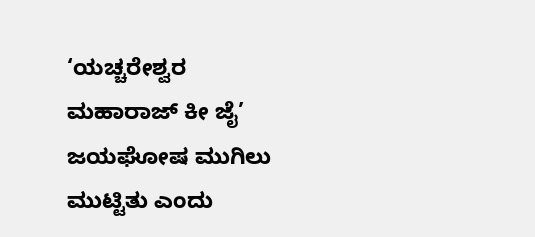‘ಯಚ್ಚರೇಶ್ವರ ಮಹಾರಾಜ್ ಕೀ ಜೈ’ ಜಯಘೋಷ ಮುಗಿಲು ಮುಟ್ಟಿತು ಎಂದು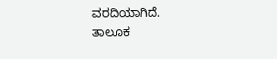ವರದಿಯಾಗಿದೆ.
ತಾಲೂಕ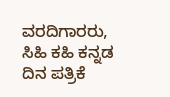ವರದಿಗಾರರು, ಸಿಹಿ ಕಹಿ ಕನ್ನಡ ದಿನ ಪತ್ರಿಕೆ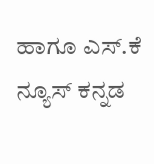ಹಾಗೂ ಎಸ್.ಕೆ ನ್ಯೂಸ್ ಕನ್ನಡ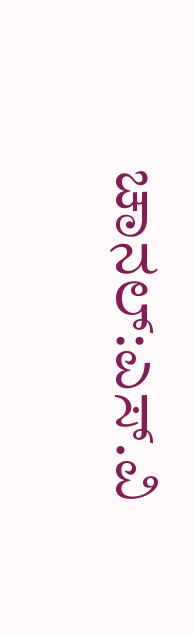ಚಾನಲ್:ಎಸ್.ವಿ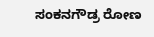ಸಂಕನಗೌಡ್ರ ರೋಣ